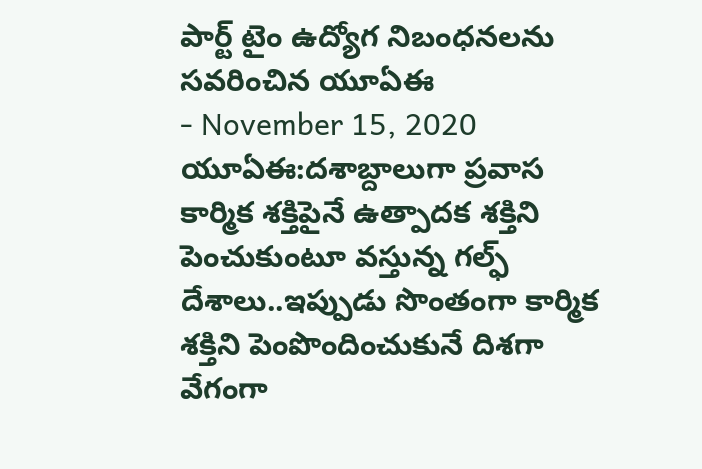పార్ట్ టైం ఉద్యోగ నిబంధనలను సవరించిన యూఏఈ
- November 15, 2020
యూఏఈ:దశాబ్దాలుగా ప్రవాస కార్మిక శక్తిపైనే ఉత్పాదక శక్తిని పెంచుకుంటూ వస్తున్న గల్ఫ్ దేశాలు..ఇప్పుడు సొంతంగా కార్మిక శక్తిని పెంపొందించుకునే దిశగా వేగంగా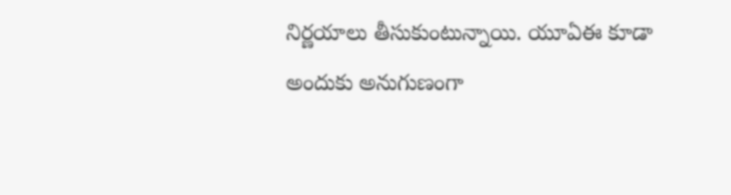నిర్ణయాలు తీసుకుంటున్నాయి. యూఏఈ కూడా అందుకు అనుగుణంగా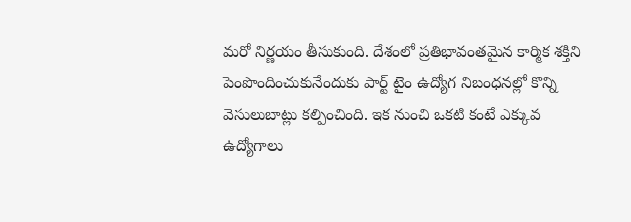మరో నిర్ణయం తీసుకుంది. దేశంలో ప్రతిభావంతమైన కార్మిక శక్తిని పెంపొందించుకునేందుకు పార్ట్ టైం ఉద్యోగ నిబంధనల్లో కొన్ని వెసులుబాట్లు కల్పించింది. ఇక నుంచి ఒకటి కంటే ఎక్కువ ఉద్యోగాలు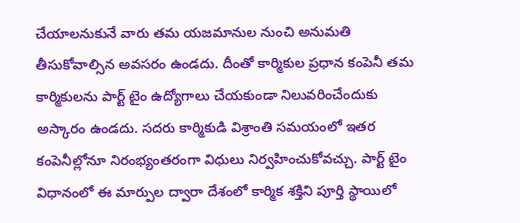చేయాలనుకునే వారు తమ యజమానుల నుంచి అనుమతి తీసుకోవాల్సిన అవసరం ఉండదు. దీంతో కార్మికుల ప్రధాన కంపెనీ తమ కార్మికులను పార్ట్ టైం ఉద్యోగాలు చేయకుండా నిలువరించేందుకు అస్కారం ఉండదు. సదరు కార్మికుడి విశ్రాంతి సమయంలో ఇతర కంపెనీల్లోనూ నిరంభ్యంతరంగా విధులు నిర్వహించుకోవచ్చు. పార్ట్ టైం విధానంలో ఈ మార్పుల ద్వారా దేశంలో కార్మిక శక్తిని పూర్తి స్థాయిలో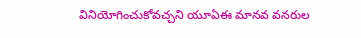వినియోగించుకోవచ్చని యూఏఈ మానవ వనరుల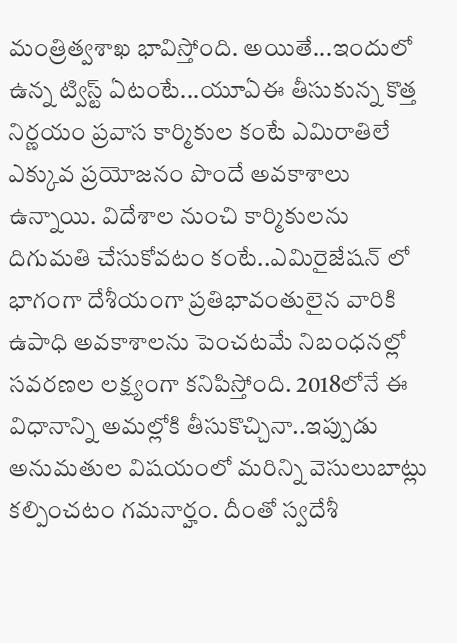మంత్రిత్వశాఖ భావిస్తోంది. అయితే...ఇందులో ఉన్న ట్విస్ట్ ఏటంటే...యూఏఈ తీసుకున్న కొత్త నిర్ణయం ప్రవాస కార్మికుల కంటే ఎమిరాతిలే ఎక్కువ ప్రయోజనం పొందే అవకాశాలు ఉన్నాయి. విదేశాల నుంచి కార్మికులను దిగుమతి చేసుకోవటం కంటే..ఎమిరైజేషన్ లో భాగంగా దేశీయంగా ప్రతిభావంతులైన వారికి ఉపాధి అవకాశాలను పెంచటమే నిబంధనల్లో సవరణల లక్ష్యంగా కనిపిస్తోంది. 2018లోనే ఈ విధానాన్ని అమల్లోకి తీసుకొచ్చినా..ఇప్పుడు అనుమతుల విషయంలో మరిన్ని వెసులుబాట్లు కల్పించటం గమనార్హం. దీంతో స్వదేశీ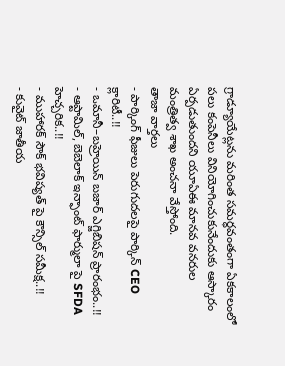గ్రాడ్యూయేట్లను మరింత సమర్ధవంతంగా ఏకకాలంలో పలు కంపెనీలు వినియోగించుకునేందుకు ఆస్కారం ఏర్పడుతుందని యూఏఈ మానవ వనరుల మంత్రిత్వ శాఖ అంచనా వేస్తోంది.
తాజా వార్తలు
- పార్కింగ్ ఫీజులు పెరుగుదలపై పార్కిన్ CEO క్లారిటీ..!!
- ఒమానీ–బహ్రెయిన్ బజార్ ఎగ్జిబిషన్ ప్రారంభం..!!
- ఆప్టామిల్, బెబెలాక్ ఇన్ఫాంట్ ఫార్ములా పై SFDA హెచ్చరిక..!!
- ముహారక్ సౌక్ భవిష్యత్ పై కౌన్సిల్ సమీక్ష..!!
- కువైట్ జాతీయ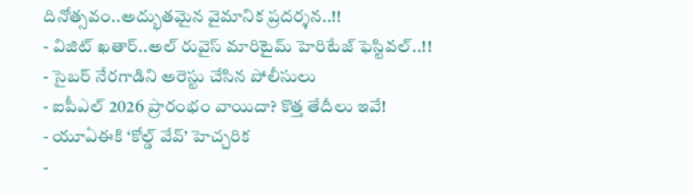దినోత్సవం..అద్భుతమైన వైమానిక ప్రదర్శన..!!
- విజిట్ ఖతార్..అల్ రువైస్ మారిటైమ్ హెరిటేజ్ ఫెస్టివల్..!!
- సైబర్ నేరగాడిని అరెస్టు చేసిన పోలీసులు
- ఐపీఎల్ 2026 ప్రారంభం వాయిదా? కొత్త తేదీలు ఇవే!
- యూఏఈకి ‘కోల్డ్ వేవ్’ హెచ్చరిక
-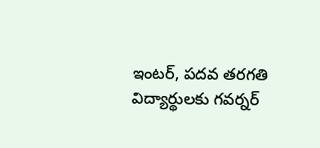ఇంటర్, పదవ తరగతి విద్యార్థులకు గవర్నర్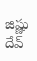జిష్ణు దేవ్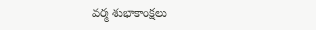వర్మ శుభాకాంక్షలు